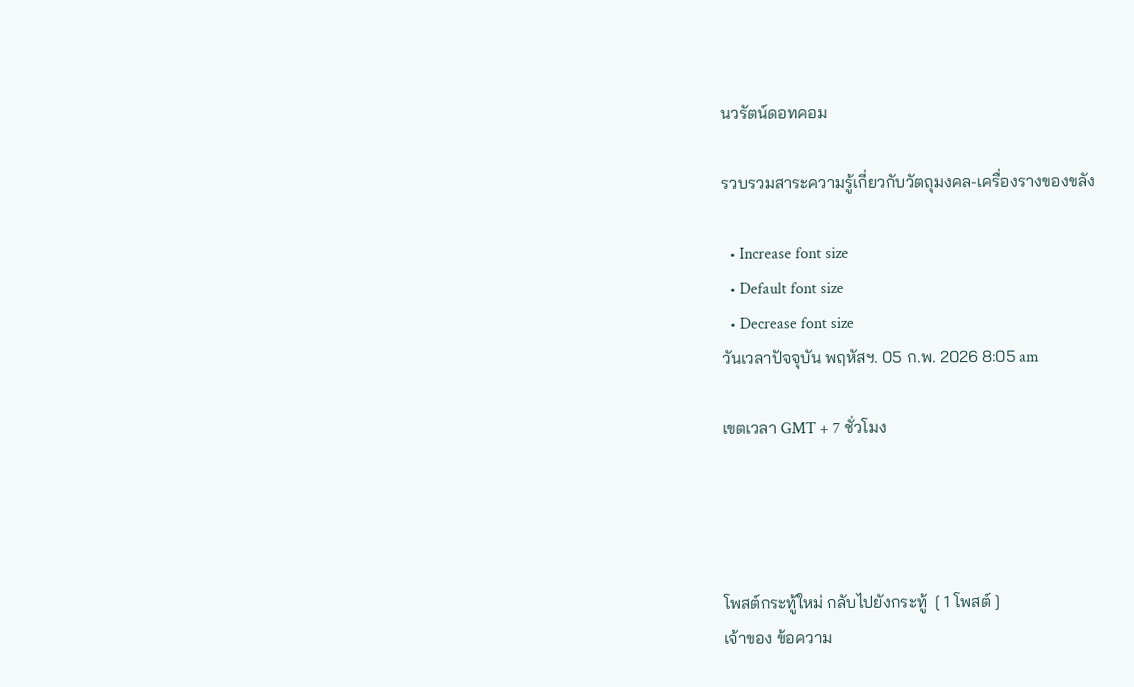นวรัตน์ดอทคอม

รวบรวมสาระความรู้เกี่ยวกับวัตถุมงคล-เครื่องรางของขลัง

  • Increase font size
  • Default font size
  • Decrease font size
วันเวลาปัจจุบัน พฤหัสฯ. 05 ก.พ. 2026 8:05 am

เขตเวลา GMT + 7 ชั่วโมง




โพสต์กระทู้ใหม่ กลับไปยังกระทู้  [ 1 โพสต์ ]
เจ้าของ ข้อความ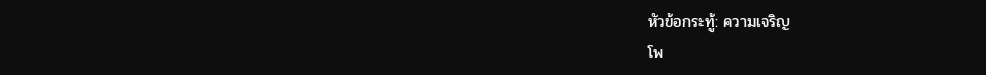หัวข้อกระทู้: ความเจริญ
โพ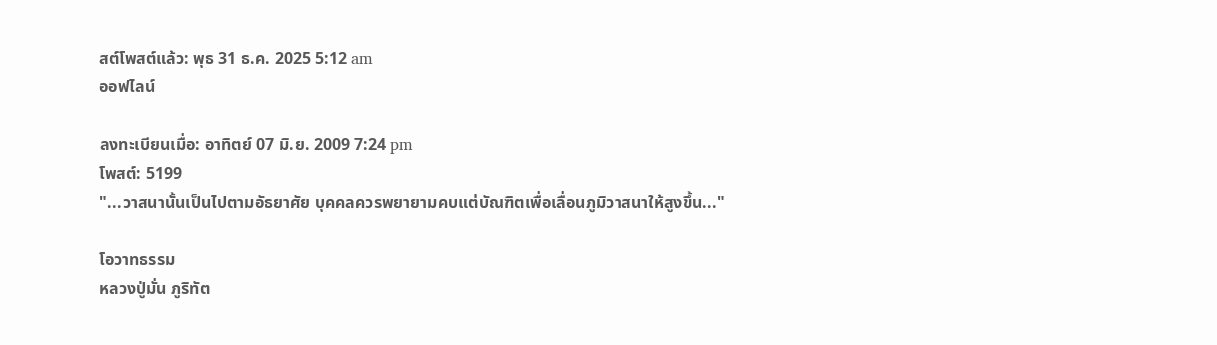สต์โพสต์แล้ว: พุธ 31 ธ.ค. 2025 5:12 am
ออฟไลน์

ลงทะเบียนเมื่อ: อาทิตย์ 07 มิ.ย. 2009 7:24 pm
โพสต์: 5199
"...วาสนานั้นเป็นไปตามอัธยาศัย บุคคลควรพยายามคบแต่บัณฑิตเพื่อเลื่อนภูมิวาสนาให้สูงขึ้น..."

โอวาทธรรม
หลวงปู่มั่น ภูริทัต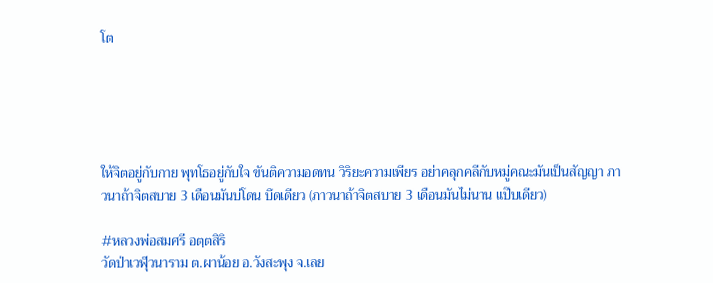โต





ให้จิตอยู่กับกาย พุทโธอยู่กับใจ ขันติความอดทน วิริยะความเพียร อย่าคลุกคลีกับหมู่คณะมันเป็นสัญญา ภาวนาถ้าจิตสบาย 3 เดือนมันบ่โดน บึดเดียว (ภาวนาถ้าจิตสบาย 3 เดือนมันไม่นาน แป๊บเดียว)

#หลวงพ่อสมศรี อตฺตสิริ
วัดป่าเวฬุวนาราม ต.ผาน้อย อ.วังสะพุง จ.เลย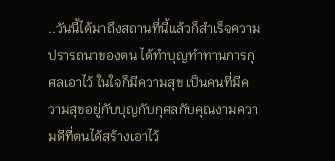..วันนี้ได้มาถึงสถานที่นี้แล้วก็สำเร็จความปรารถนาของตน ได้ทำบุญทำทานการกุศลเอาไว้ ในใจก็มีความสุข เป็นคนที่มีความสุขอยู่กับบุญกับกุศลกับคุณงามความดีที่ตนได้สร้างเอาไว้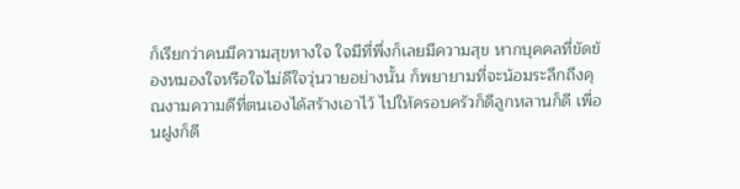ก็เรียกว่าคนมีความสุขทางใจ ใจมีที่พึ่งก็เลยมีความสุข หากบุคคลที่ขัดข้องหมองใจหรือใจไม่ดีใจวุ่นวายอย่างนั้น ก็พยายามที่จะน้อมระลึกถึงคุณงามความดีที่ตนเองได้สร้างเอาไว้ ไปให้ครอบครัวก็ดีลูกหลานก็ดี เพื่อนฝูงก็ดี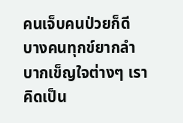คนเจ็บคนป่วยก็ดี บางคนทุกข์ยากลำบากเข็ญใจต่างๆ เราคิดเป็น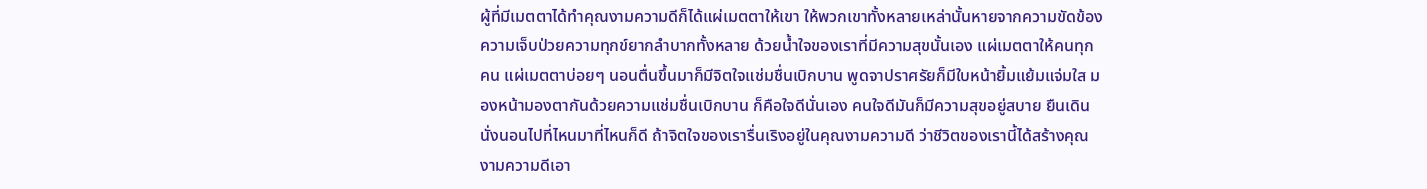ผู้ที่มีเมตตาได้ทำคุณงามความดีก็ได้แผ่เมตตาให้เขา ให้พวกเขาทั้งหลายเหล่านั้นหายจากความขัดข้องความเจ็บป่วยความทุกข์ยากลำบากทั้งหลาย ด้วยน้ำใจของเราที่มีความสุขนั้นเอง แผ่เมตตาให้คนทุกคน แผ่เมตตาบ่อยๆ นอนตื่นขึ้นมาก็มีจิตใจแช่มชื่นเบิกบาน พูดจาปราศรัยก็มีใบหน้ายิ้มแย้มแจ่มใส มองหน้ามองตากันด้วยความแช่มชื่นเบิกบาน ก็คือใจดีนั่นเอง คนใจดีมันก็มีความสุขอยู่สบาย ยืนเดินนั่งนอนไปที่ไหนมาที่ไหนก็ดี ถ้าจิตใจของเรารื่นเริงอยู่ในคุณงามความดี ว่าชีวิตของเรานี้ได้สร้างคุณงามความดีเอา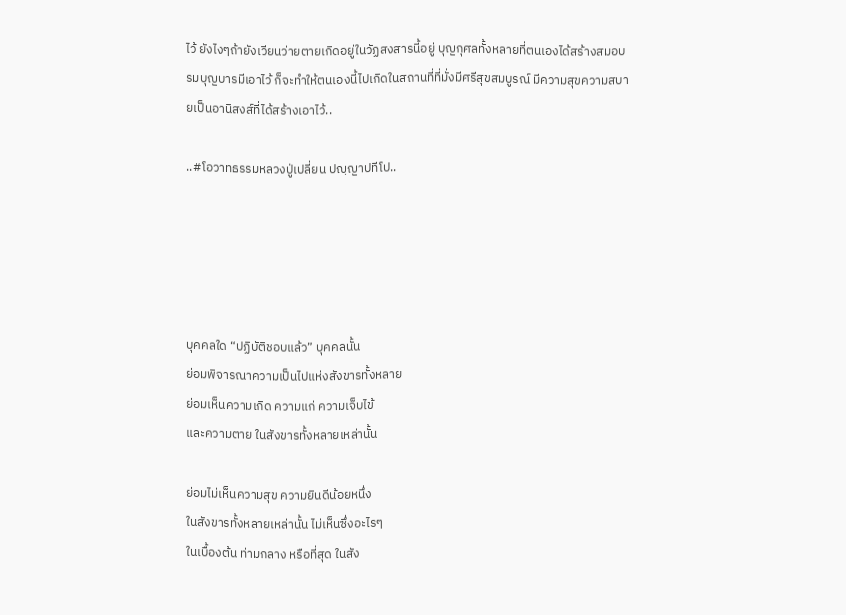ไว้ ยังไงๆถ้ายังเวียนว่ายตายเกิดอยู่ในวัฏสงสารนี้อยู่ บุญกุศลทั้งหลายที่ตนเองได้สร้างสมอบรมบุญบารมีเอาไว้ ก็จะทำให้ตนเองนี้ไปเกิดในสถานที่ที่มั่งมีศรีสุขสมบูรณ์ มีความสุขความสบายเป็นอานิสงส์ที่ได้สร้างเอาไว้..

..#โอวาทธรรมหลวงปู่เปลี่ยน ปญฺญาปทีโป..





บุคคลใด “ปฏิบัติชอบแล้ว” บุคคลนั้น
ย่อมพิจารณาความเป็นไปแห่งสังขารทั้งหลาย
ย่อมเห็นความเกิด ความแก่ ความเจ็บไข้
และความตาย ในสังขารทั้งหลายเหล่านั้น

ย่อมไม่เห็นความสุข ความยินดีน้อยหนึ่ง
ในสังขารทั้งหลายเหล่านั้น ไม่เห็นซึ่งอะไรๆ
ในเบื้องต้น ท่ามกลาง หรือที่สุด ในสัง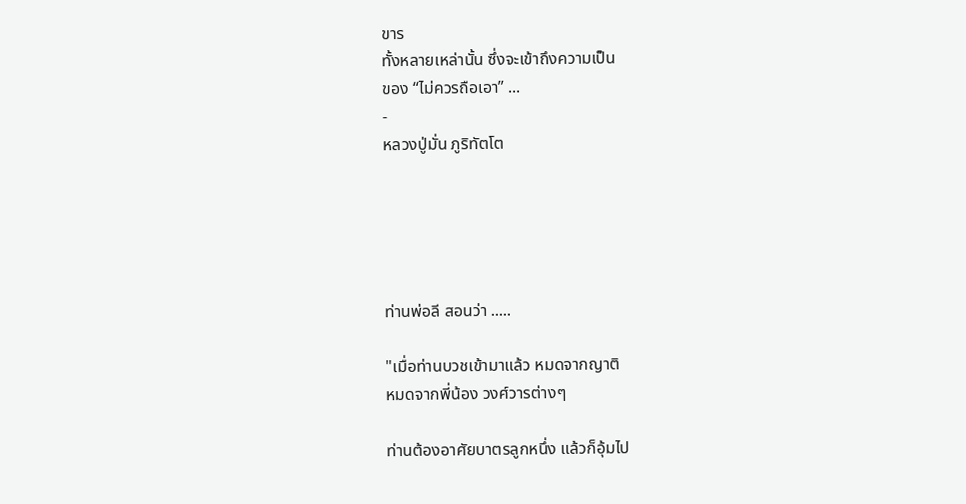ขาร
ทั้งหลายเหล่านั้น ซึ่งจะเข้าถึงความเป็น
ของ “ไม่ควรถือเอา” ...
-
หลวงปู่มั่น ภูริทัตโต





ท่านพ่อลี สอนว่า .....

"เมื่อท่านบวชเข้ามาแล้ว หมดจากญาติ
หมดจากพี่น้อง วงศ์วารต่างๆ

ท่านต้องอาศัยบาตรลูกหนึ่ง แล้วก็อุ้มไป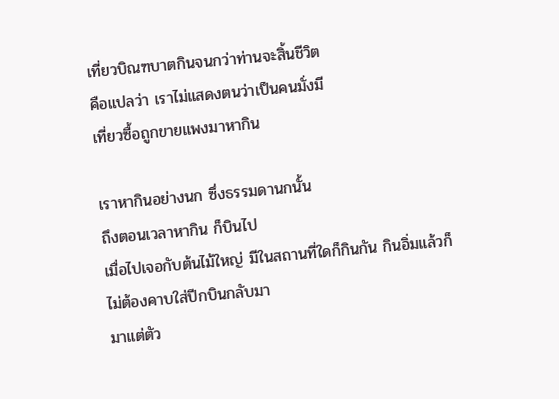เที่ยวบิณฑบาตกินจนกว่าท่านจะสิ้นชีวิต
คือแปลว่า เราไม่แสดงตนว่าเป็นคนมั่งมี
เที่ยวซื้อถูกขายแพงมาหากิน

เราหากินอย่างนก ซึ่งธรรมดานกนั้น
ถึงตอนเวลาหากิน ก็บินไป
เมื่อไปเจอกับต้นไม้ใหญ่ มีในสถานที่ใดก็กินกัน กินอิ่มแล้วก็ไม่ต้องคาบใส่ปีกบินกลับมา
มาแต่ตัว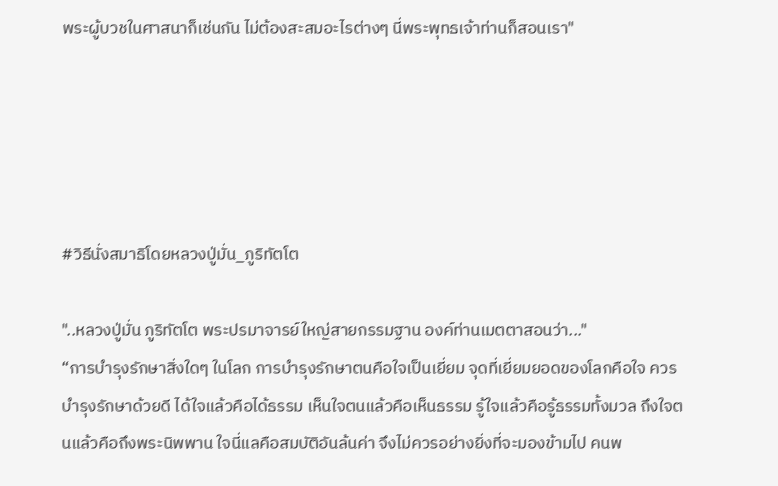พระผู้บวชในศาสนาก็เช่นกัน ไม่ต้องสะสมอะไรต่างๆ นี่พระพุทธเจ้าท่านก็สอนเรา"





#วิธีนั่งสมาธิโดยหลวงปู่มั่น_ภูริทัตโต

"..หลวงปู่มั่น ภูริทัตโต พระปรมาจารย์ใหญ่สายกรรมฐาน องค์ท่านเมตตาสอนว่า..."
“การบำรุงรักษาสิ่งใดๆ ในโลก การบำรุงรักษาตนคือใจเป็นเยี่ยม จุดที่เยี่ยมยอดของโลกคือใจ ควรบำรุงรักษาด้วยดี ได้ใจแล้วคือได้ธรรม เห็นใจตนแล้วคือเห็นธรรม รู้ใจแล้วคือรู้ธรรมทั้งมวล ถึงใจตนแล้วคือถึงพระนิพพาน ใจนี่แลคือสมบัติอันล้นค่า จึงไม่ควรอย่างยิ่งที่จะมองข้ามไป คนพ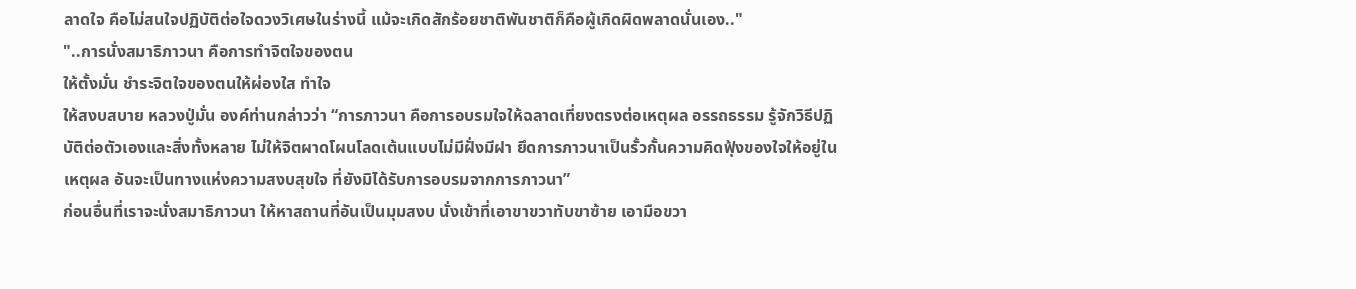ลาดใจ คือไม่สนใจปฏิบัติต่อใจดวงวิเศษในร่างนี้ แม้จะเกิดสักร้อยชาติพันชาติก็คือผู้เกิดผิดพลาดนั่นเอง.."
"..การนั่งสมาธิภาวนา คือการทำจิตใจของตน
ให้ตั้งมั่น ชำระจิตใจของตนให้ผ่องใส ทำใจ
ให้สงบสบาย หลวงปู่มั่น องค์ท่านกล่าวว่า “การภาวนา คือการอบรมใจให้ฉลาดเที่ยงตรงต่อเหตุผล อรรถธรรม รู้จักวิธีปฏิบัติต่อตัวเองและสิ่งทั้งหลาย ไม่ให้จิตผาดโผนโลดเต้นแบบไม่มีฝั่งมีฝา ยึดการภาวนาเป็นรั้วกั้นความคิดฟุ้งของใจให้อยู่ในเหตุผล อันจะเป็นทางแห่งความสงบสุขใจ ที่ยังมิได้รับการอบรมจากการภาวนา”
ก่อนอื่นที่เราจะนั่งสมาธิภาวนา ให้หาสถานที่อันเป็นมุมสงบ นั่งเข้าที่เอาขาขวาทับขาซ้าย เอามือขวา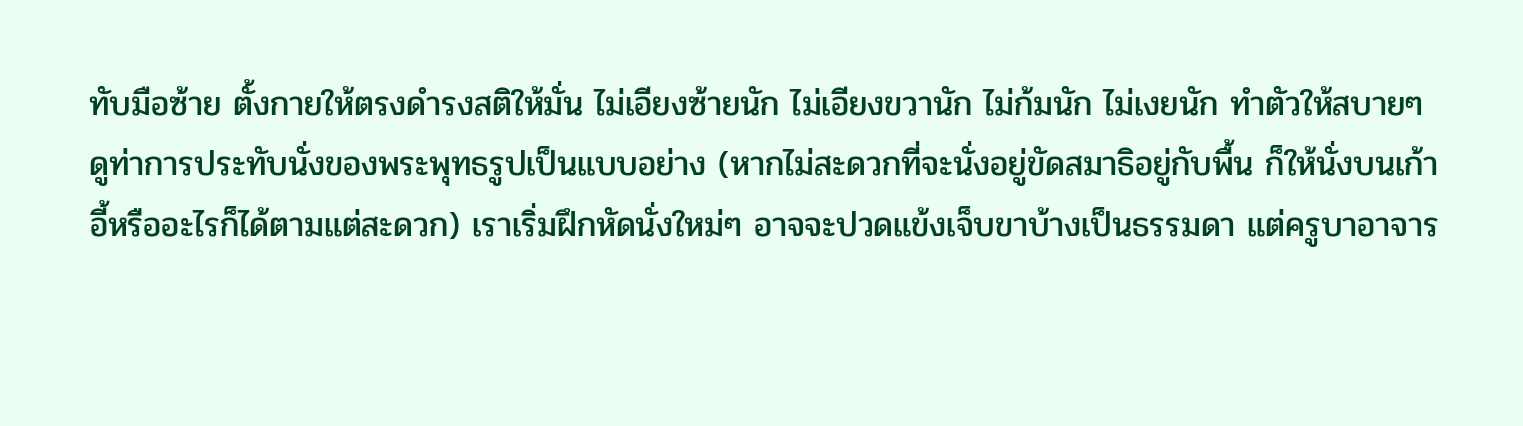ทับมือซ้าย ตั้งกายให้ตรงดำรงสติให้มั่น ไม่เอียงซ้ายนัก ไม่เอียงขวานัก ไม่ก้มนัก ไม่เงยนัก ทำตัวให้สบายๆ ดูท่าการประทับนั่งของพระพุทธรูปเป็นแบบอย่าง (หากไม่สะดวกที่จะนั่งอยู่ขัดสมาธิอยู่กับพื้น ก็ให้นั่งบนเก้าอี้หรืออะไรก็ได้ตามแต่สะดวก) เราเริ่มฝึกหัดนั่งใหม่ๆ อาจจะปวดแข้งเจ็บขาบ้างเป็นธรรมดา แต่ครูบาอาจาร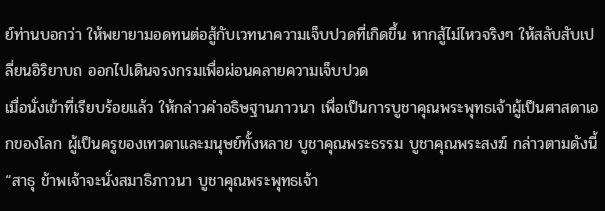ย์ท่านบอกว่า ให้พยายามอดทนต่อสู้กับเวทนาความเจ็บปวดที่เกิดขึ้น หากสู้ไม่ไหวจริงๆ ให้สลับสับเปลี่ยนอิริยาบถ ออกไปเดินจรงกรมเพื่อผ่อนคลายความเจ็บปวด
เมื่อนั่งเข้าที่เรียบร้อยแล้ว ให้กล่าวคำอธิษฐานภาวนา เพื่อเป็นการบูชาคุณพระพุทธเจ้าผู้เป็นศาสดาเอกของโลก ผู้เป็นครูของเทวดาและมนุษย์ทั้งหลาย บูชาคุณพระธรรม บูชาคุณพระสงฆ์ กล่าวตามดังนี้
“สาธุ ข้าพเจ้าจะนั่งสมาธิภาวนา บูชาคุณพระพุทธเจ้า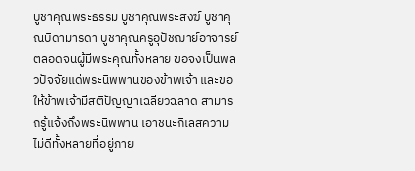บูชาคุณพระธรรม บูชาคุณพระสงฆ์ บูชาคุณบิดามารดา บูชาคุณครูอุปัชฌาย์อาจารย์ ตลอดจนผู้มีพระคุณทั้งหลาย ขอจงเป็นพลวปัจจัยแด่พระนิพพานของข้าพเจ้า และขอให้ข้าพเจ้ามีสติปัญญาเฉลียวฉลาด สามารถรู้แจ้งถึงพระนิพพาน เอาชนะกิเลสความไม่ดีทั้งหลายที่อยู่ภาย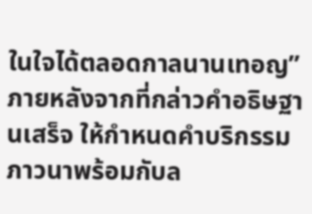ในใจได้ตลอดกาลนานเทอญ”
ภายหลังจากที่กล่าวคำอธิษฐานเสร็จ ให้กำหนดคำบริกรรมภาวนาพร้อมกับล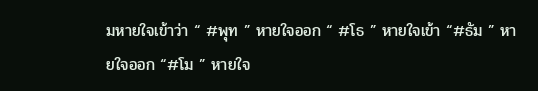มหายใจเข้าว่า “ #พุท ” หายใจออก “ #โธ ” หายใจเข้า “#ธัม ” หายใจออก “#โม ” หายใจ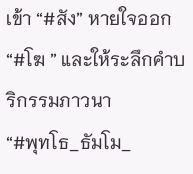เข้า “#สัง” หายใจออก “#โฆ ” และให้ระลึกคำบริกรรมภาวนา
“#พุทโธ_ธัมโม_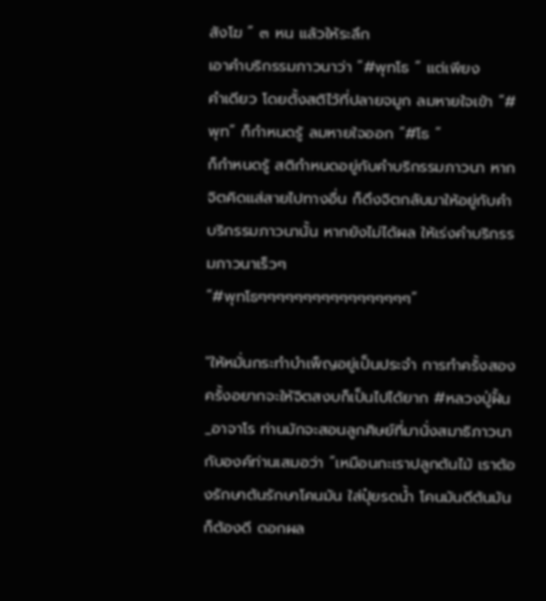สังโฆ ” ๓ หน แล้วให้ระลึก
เอาคำบริกรรมภาวนาว่า “#พุทโธ ” แต่เพียง
คำเดียว โดยตั้งสติไว้ที่ปลายจมูก ลมหายใจเข้า “#พุท” ก็กำหนดรู้ ลมหายใจออก “#โธ ”
ก็กำหนดรู้ สติกำหนดอยู่กับคำบริกรรมภาวนา หากจิตคิดแส่สายไปทางอื่น ก็ดึงจิตกลับมาให้อยู่กับคำบริกรรมภาวนานั้น หากยังไม่ได้ผล ให้เร่งคำบริกรรมภาวนาเร็วๆ
“#พุทโธๆๆๆๆๆๆๆๆๆๆๆๆๆๆๆๆๆ”

"ให้หมั่นกระทำบำเพ็ญอยู่เป็นประจำ การทำครั้งสองครั้งอยากจะให้จิตสงบก็เป็นไปได้ยาก #หลวงปู่ฝั้น_อาจาโร ท่านมักจะสอนลูกศิษย์ที่มานั่งสมาธิภาวนากับองค์ท่านเสมอว่า “เหมือนกะเราปลูกต้นไม้ เราต้องรักษาต้นรักษาโคนมัน ใส่ปุ๋ยรดน้ำ โคนมันดีต้นมันก็ต้องดี ดอกผล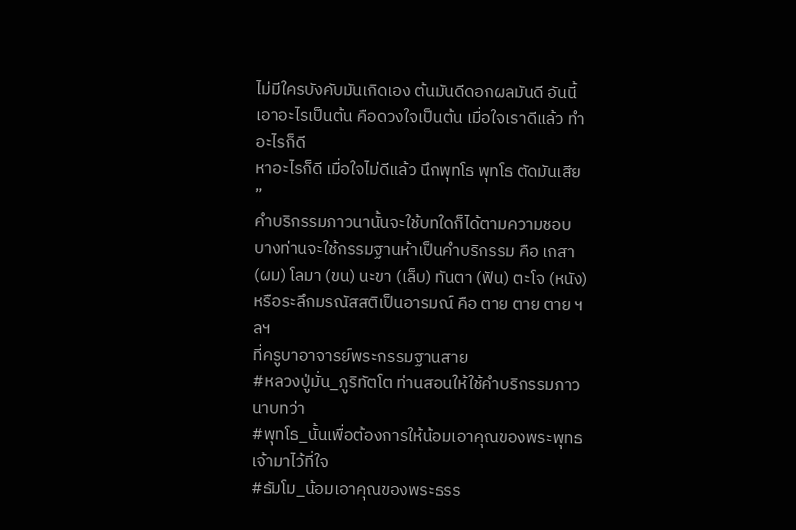ไม่มีใครบังคับมันเกิดเอง ต้นมันดีดอกผลมันดี อันนี้เอาอะไรเป็นต้น คือดวงใจเป็นต้น เมื่อใจเราดีแล้ว ทำอะไรก็ดี
หาอะไรก็ดี เมื่อใจไม่ดีแล้ว นึกพุทโธ พุทโธ ตัดมันเสีย ”
คำบริกรรมภาวนานั้นจะใช้บทใดก็ได้ตามความชอบ บางท่านจะใช้กรรมฐานห้าเป็นคำบริกรรม คือ เกสา (ผม) โลมา (ขน) นะขา (เล็บ) ทันตา (ฟัน) ตะโจ (หนัง) หรือระลึกมรณัสสติเป็นอารมณ์ คือ ตาย ตาย ตาย ฯลฯ
ที่ครูบาอาจารย์พระกรรมฐานสาย
#หลวงปู่มั่น_ภูริทัตโต ท่านสอนให้ใช้คำบริกรรมภาวนาบทว่า
#พุทโธ_นั้นเพื่อต้องการให้น้อมเอาคุณของพระพุทธเจ้ามาไว้ที่ใจ
#ธัมโม_น้อมเอาคุณของพระธรร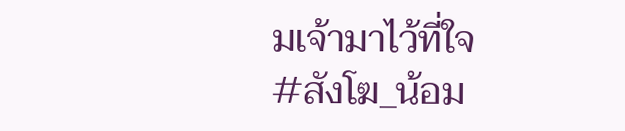มเจ้ามาไว้ที่ใจ
#สังโฆ_น้อม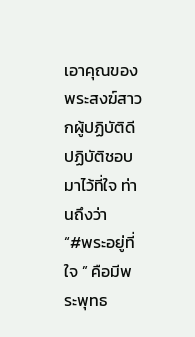เอาคุณของพระสงฆ์สาวกผู้ปฏิบัติดีปฏิบัติชอบมาไว้ที่ใจ ท่านถึงว่า
“#พระอยู่ที่ใจ ” คือมีพระพุทธ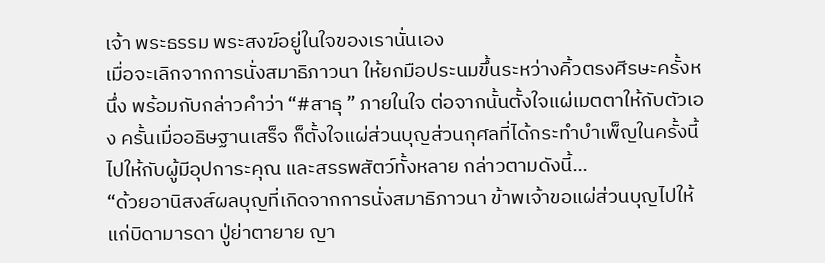เจ้า พระธรรม พระสงฆ์อยู่ในใจของเรานั่นเอง
เมื่อจะเลิกจากการนั่งสมาธิภาวนา ให้ยกมือประนมขึ้นระหว่างคิ้วตรงศีรษะครั้งหนึ่ง พร้อมกับกล่าวคำว่า “#สาธุ ” ภายในใจ ต่อจากนั้นตั้งใจแผ่เมตตาให้กับตัวเอง ครั้นเมื่ออธิษฐานเสร็จ ก็ตั้งใจแผ่ส่วนบุญส่วนกุศลที่ได้กระทำบำเพ็ญในครั้งนี้ ไปให้กับผู้มีอุปการะคุณ และสรรพสัตว์ทั้งหลาย กล่าวตามดังนี้...
“ด้วยอานิสงส์ผลบุญที่เกิดจากการนั่งสมาธิภาวนา ข้าพเจ้าขอแผ่ส่วนบุญไปให้แก่บิดามารดา ปู่ย่าตายาย ญา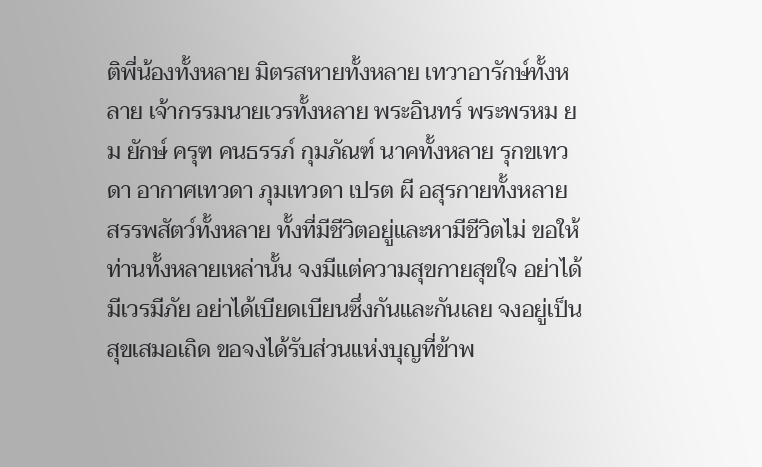ติพี่น้องทั้งหลาย มิตรสหายทั้งหลาย เทวาอารักษ์ทั้งหลาย เจ้ากรรมนายเวรทั้งหลาย พระอินทร์ พระพรหม ยม ยักษ์ ครุฑ คนธรรภ์ กุมภัณฑ์ นาคทั้งหลาย รุกขเทวดา อากาศเทวดา ภุมเทวดา เปรต ผี อสุรกายทั้งหลาย สรรพสัตว์ทั้งหลาย ทั้งที่มีชีวิตอยู่และหามีชีวิตไม่ ขอให้ท่านทั้งหลายเหล่านั้น จงมีแต่ความสุขกายสุขใจ อย่าได้มีเวรมีภัย อย่าได้เบียดเบียนซึ่งกันและกันเลย จงอยู่เป็นสุขเสมอเถิด ขอจงได้รับส่วนแห่งบุญที่ข้าพ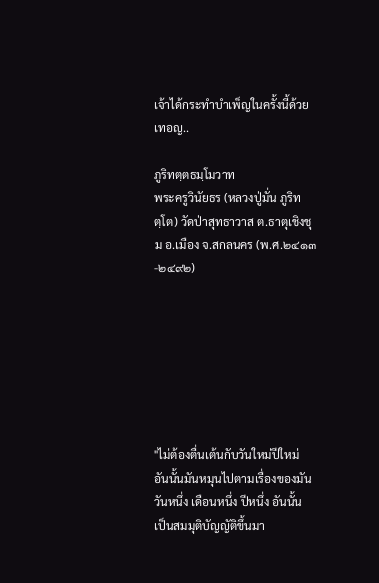เจ้าได้กระทำบำเพ็ญในครั้งนี้ด้วยเทอญ..

ภูริทตฺตธมฺโมวาท
พระครูวินัยธร (หลวงปู่มั่น ภูริทตฺโต) วัดป่าสุทธาวาส ต.ธาตุเชิงชุม อ.เมือง จ.สกลนคร (พ.ศ.๒๔๑๓-๒๔๙๒)







"ไม่ต้องตื่นเต้นกับวันใหม่ปีใหม่
อันนั้นมันหมุนไปตามเรื่องของมัน
วันหนึ่ง เดือนหนึ่ง ปีหนึ่ง อันนั้น
เป็นสมมุติบัญญัติขึ้นมา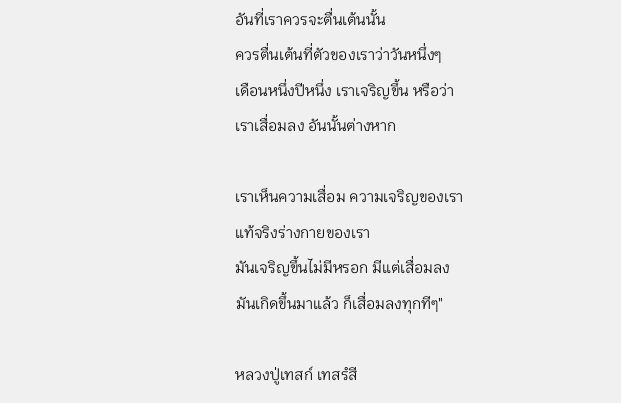อันที่เราควรจะตื่นเต้นนั้น
ควรตื่นเต้นที่ตัวของเราว่าวันหนึ่งๆ
เดือนหนึ่งปีหนึ่ง เราเจริญขึ้น หรือว่า
เราเสื่อมลง อันนั้นต่างหาก

เราเห็นความเสื่อม ความเจริญของเรา
แท้จริงร่างกายของเรา
มันเจริญขึ้นไม่มีหรอก มีแต่เสื่อมลง
มันเกิดขึ้นมาแล้ว ก็เสื่อมลงทุกทีๆ"

หลวงปู่เทสก์ เทสรํสี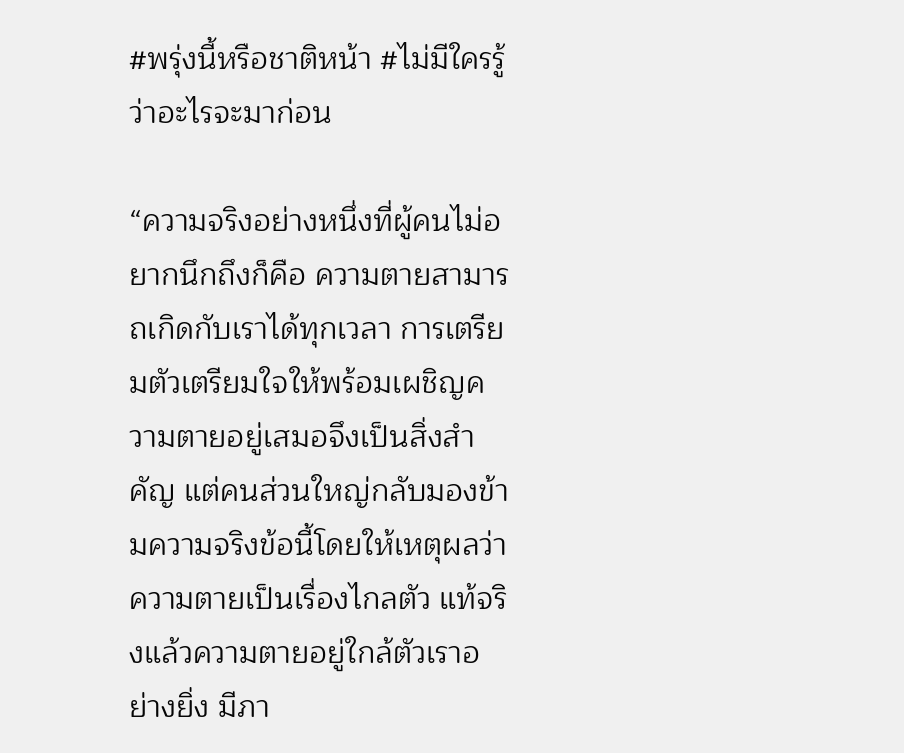#พรุ่งนี้หรือชาติหน้า #ไม่มีใครรู้ว่าอะไรจะมาก่อน

“ความจริงอย่างหนึ่งที่ผู้คนไม่อยากนึกถึงก็คือ ความตายสามารถเกิดกับเราได้ทุกเวลา การเตรียมตัวเตรียมใจให้พร้อมเผชิญความตายอยู่เสมอจึงเป็นสิ่งสำคัญ แต่คนส่วนใหญ่กลับมองข้ามความจริงข้อนี้โดยให้เหตุผลว่าความตายเป็นเรื่องไกลตัว แท้จริงแล้วความตายอยู่ใกล้ตัวเราอย่างยิ่ง มีภา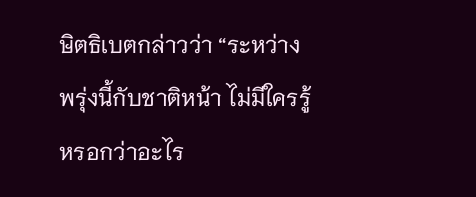ษิตธิเบตกล่าวว่า “ระหว่างพรุ่งนี้กับชาติหน้า ไม่มีใครรู้หรอกว่าอะไร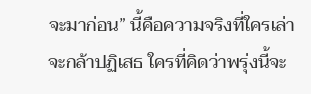จะมาก่อน” นี้คือความจริงที่ใครเล่าจะกล้าปฏิเสธ ใครที่คิดว่าพรุ่งนี้จะ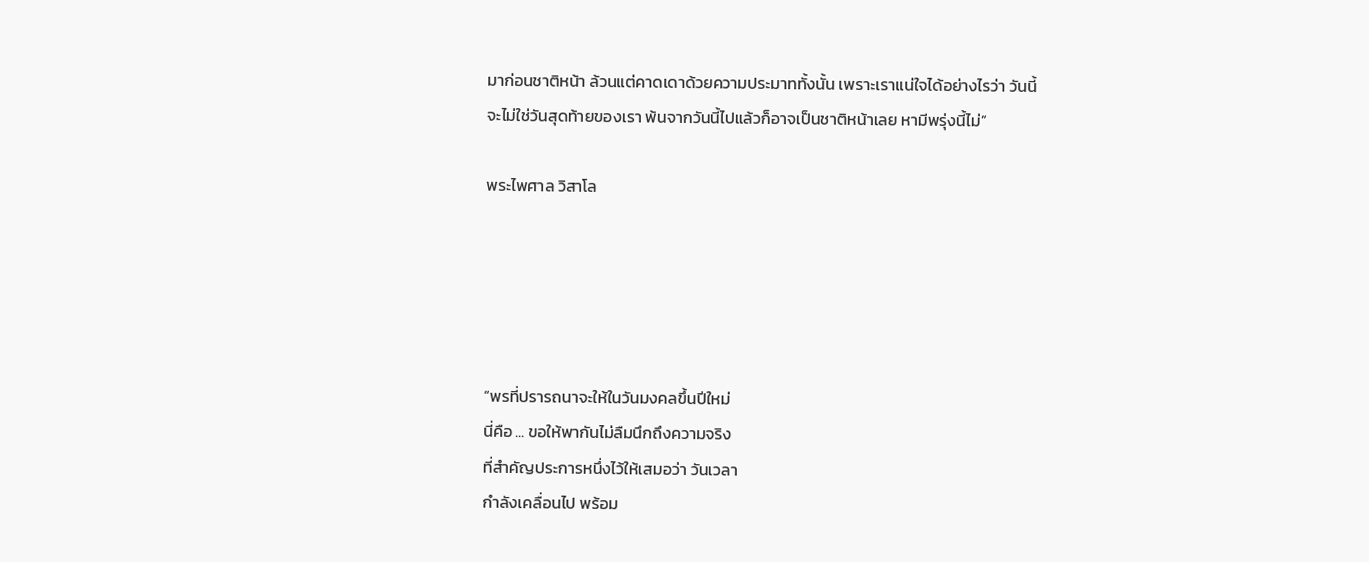มาก่อนชาติหน้า ล้วนแต่คาดเดาด้วยความประมาททั้งนั้น เพราะเราแน่ใจได้อย่างไรว่า วันนี้จะไม่ใช่วันสุดท้ายของเรา พ้นจากวันนี้ไปแล้วก็อาจเป็นชาติหน้าเลย หามีพรุ่งนี้ไม่”

พระไพศาล วิสาโล





“พรที่ปรารถนาจะให้ในวันมงคลขึ้นปีใหม่
นี่คือ ... ขอให้พากันไม่ลืมนึกถึงความจริง
ที่สำคัญประการหนึ่งไว้ให้เสมอว่า วันเวลา
กำลังเคลื่อนไป พร้อม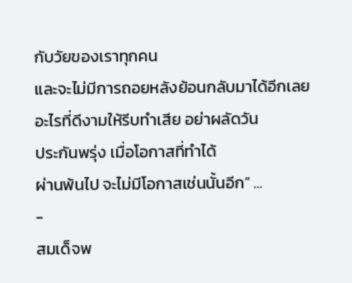กับวัยของเราทุกคน
และจะไม่มีการถอยหลังย้อนกลับมาได้อีกเลย
อะไรที่ดีงามให้รีบทำเสีย อย่าผลัดวัน
ประกันพรุ่ง เมื่อโอกาสที่ทำได้
ผ่านพ้นไป จะไม่มีโอกาสเช่นนั้นอีก” ...
-
สมเด็จพ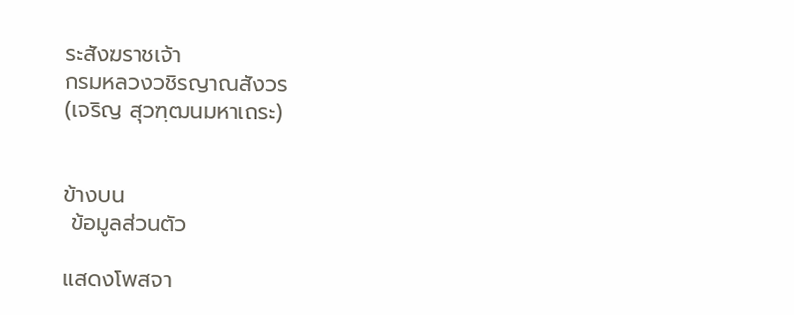ระสังฆราชเจ้า
กรมหลวงวชิรญาณสังวร
(เจริญ สุวฑฺฒนมหาเถระ)


ข้างบน
 ข้อมูลส่วนตัว

แสดงโพสจา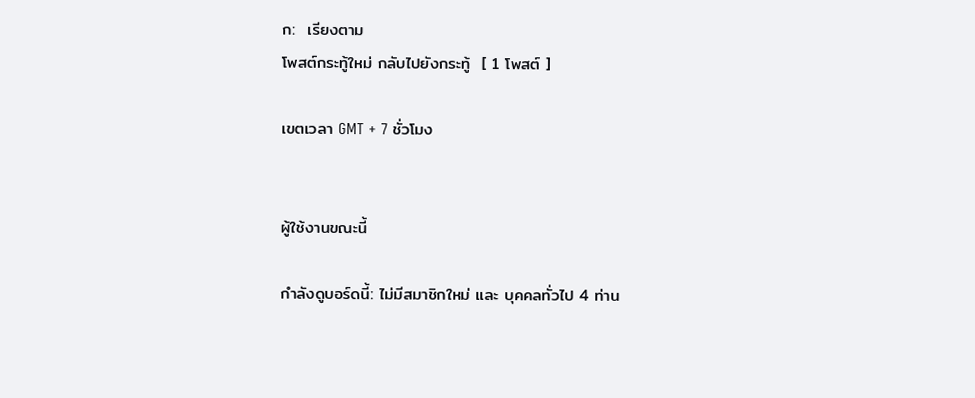ก:  เรียงตาม
โพสต์กระทู้ใหม่ กลับไปยังกระทู้  [ 1 โพสต์ ]

เขตเวลา GMT + 7 ชั่วโมง


ผู้ใช้งานขณะนี้

กำลังดูบอร์ดนี้: ไม่มีสมาชิกใหม่ และ บุคคลทั่วไป 4 ท่าน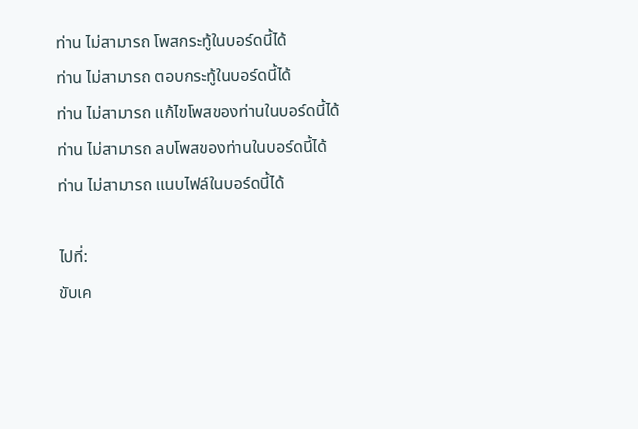ท่าน ไม่สามารถ โพสกระทู้ในบอร์ดนี้ได้
ท่าน ไม่สามารถ ตอบกระทู้ในบอร์ดนี้ได้
ท่าน ไม่สามารถ แก้ไขโพสของท่านในบอร์ดนี้ได้
ท่าน ไม่สามารถ ลบโพสของท่านในบอร์ดนี้ได้
ท่าน ไม่สามารถ แนบไฟล์ในบอร์ดนี้ได้

ไปที่:
ขับเค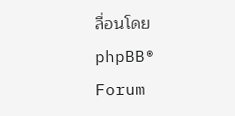ลื่อนโดย phpBB® Forum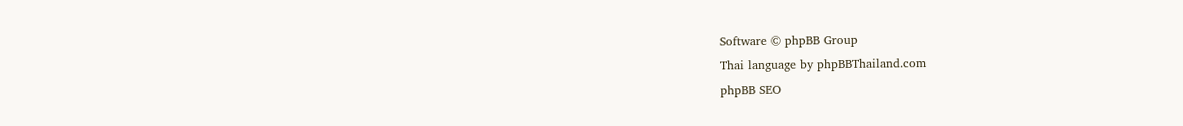Software © phpBB Group
Thai language by phpBBThailand.com
phpBB SEO